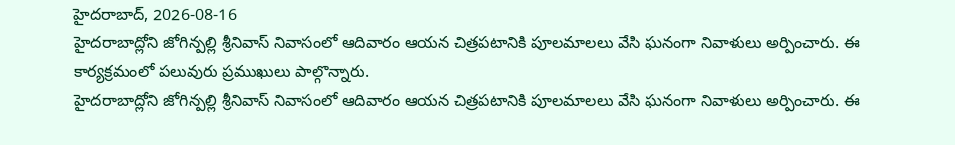హైదరాబాద్, 2026-08-16
హైదరాబాద్లోని జోగిన్పల్లి శ్రీనివాస్ నివాసంలో ఆదివారం ఆయన చిత్రపటానికి పూలమాలలు వేసి ఘనంగా నివాళులు అర్పించారు. ఈ కార్యక్రమంలో పలువురు ప్రముఖులు పాల్గొన్నారు.
హైదరాబాద్లోని జోగిన్పల్లి శ్రీనివాస్ నివాసంలో ఆదివారం ఆయన చిత్రపటానికి పూలమాలలు వేసి ఘనంగా నివాళులు అర్పించారు. ఈ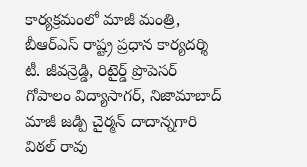కార్యక్రమంలో మాజీ మంత్రి, బీఆర్ఎస్ రాష్ట్ర ప్రధాన కార్యదర్శి టీ. జీవన్రెడ్డి, రిటైర్డ్ ప్రొపెసర్ గోపాలం విద్యాసాగర్, నిజామాబాద్ మాజీ జడ్పి చైర్మన్ దాదాన్నగారి విఠల్ రావు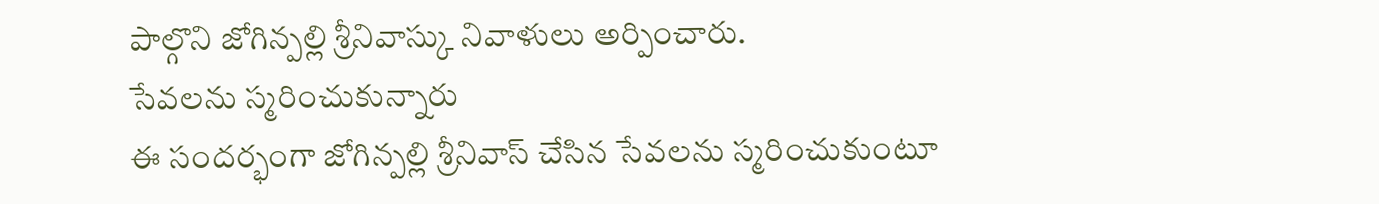పాల్గొని జోగిన్పల్లి శ్రీనివాస్కు నివాళులు అర్పించారు.
సేవలను స్మరించుకున్నారు
ఈ సందర్భంగా జోగిన్పల్లి శ్రీనివాస్ చేసిన సేవలను స్మరించుకుంటూ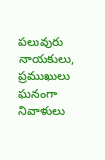పలువురు నాయకులు, ప్రముఖులు ఘనంగా నివాళులు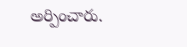అర్పించారు.